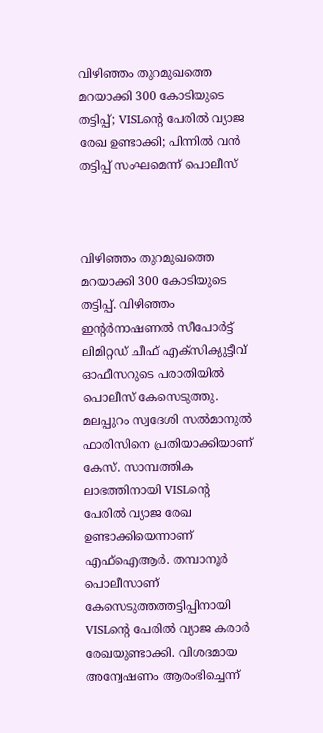വിഴിഞ്ഞം തുറമുഖത്തെ മറയാക്കി 300 കോടിയുടെ തട്ടിപ്പ്; VISLന്റെ പേരിൽ വ്യാജ രേഖ ഉണ്ടാക്കി; പിന്നിൽ വൻ തട്ടിപ്പ് സംഘമെന്ന് പൊലീസ്



വിഴിഞ്ഞം തുറമുഖത്തെ മറയാക്കി 300 കോടിയുടെ തട്ടിപ്പ്. വിഴിഞ്ഞം ഇന്റർനാഷണൽ സീപോർട്ട് ലിമിറ്റഡ് ചീഫ് എക്‌സിക്യുട്ടീവ് ഓഫീസറുടെ പരാതിയിൽ പൊലീസ് കേസെടുത്തു. മലപ്പുറം സ്വദേശി സൽമാനുൽ ഫാരിസിനെ പ്രതിയാക്കിയാണ് കേസ്. സാമ്പത്തിക ലാഭത്തിനായി VISLന്റെ പേരിൽ വ്യാജ രേഖ ഉണ്ടാക്കിയെന്നാണ് എഫ്ഐആർ. തമ്പാനൂർ പൊലീസാണ് കേസെടുത്തത്തട്ടിപ്പിനായി VISLന്റെ പേരിൽ വ്യാജ കരാർ രേഖയുണ്ടാക്കി‌. വിശദമായ അന്വേഷണം ആരംഭിച്ചെന്ന്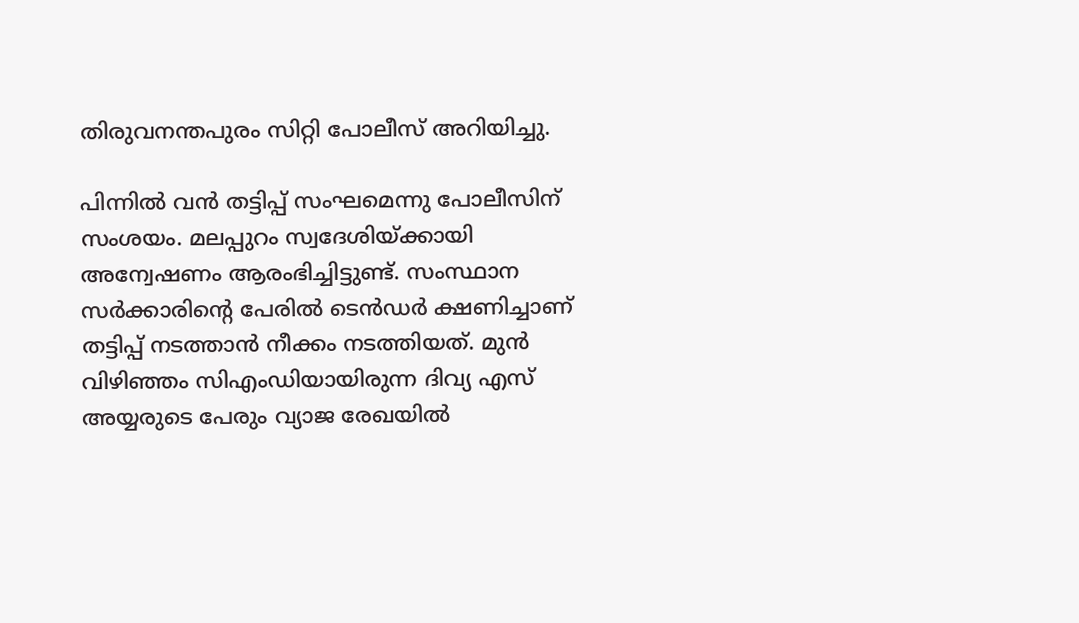തിരുവനന്തപുരം സിറ്റി പോലീസ് അറിയിച്ചു.

പിന്നിൽ വൻ തട്ടിപ്പ് സംഘമെന്നു പോലീസിന് സംശയം. മലപ്പുറം സ്വദേശിയ്ക്കായി അന്വേഷണം ആരംഭിച്ചിട്ടുണ്ട്. സംസ്ഥാന സർക്കാരിന്റെ പേരിൽ ടെൻഡർ ക്ഷണിച്ചാണ് തട്ടിപ്പ് നടത്താൻ നീക്കം നടത്തിയത്. മുൻ വിഴിഞ്ഞം സിഎംഡിയായിരുന്ന ദിവ്യ എസ് അയ്യരുടെ പേരും വ്യാജ രേഖയിൽ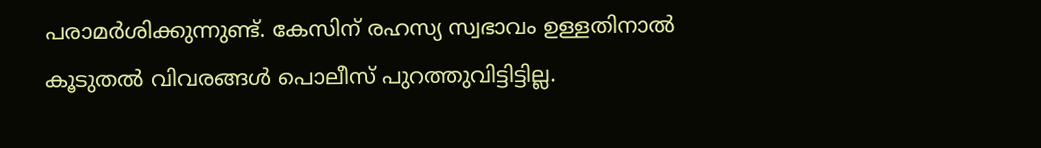പരാമർശിക്കുന്നുണ്ട്. കേസിന് രഹസ്യ സ്വഭാവം ഉള്ളതിനാൽ കൂടുതൽ വിവരങ്ങൾ പൊലീസ് പുറത്തുവിട്ടിട്ടില്ല.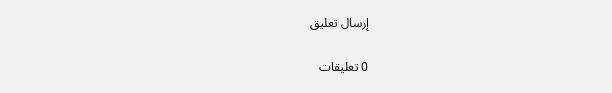إرسال تعليق

0 تعليقات